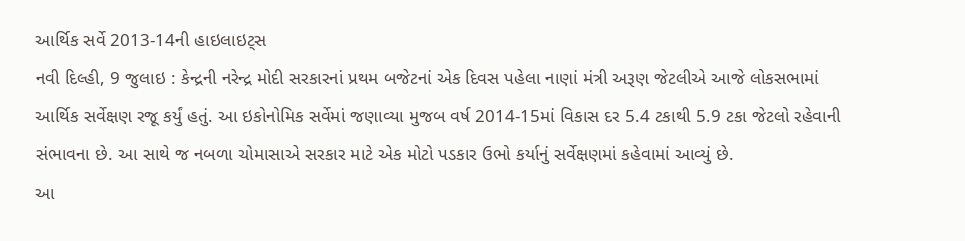આર્થિક સર્વે 2013-14ની હાઇલાઇટ્સ
નવી દિલ્હી, 9 જુલાઇ : કેન્દ્રની નરેન્દ્ર મોદી સરકારનાં પ્રથમ બજેટનાં એક દિવસ પહેલા નાણાં મંત્રી અરૂણ જેટલીએ આજે લોકસભામાં આર્થિક સર્વેક્ષણ રજૂ કર્યું હતું. આ ઇકોનોમિક સર્વેમાં જણાવ્યા મુજબ વર્ષ 2014-15માં વિકાસ દર 5.4 ટકાથી 5.9 ટકા જેટલો રહેવાની સંભાવના છે. આ સાથે જ નબળા ચોમાસાએ સરકાર માટે એક મોટો પડકાર ઉભો કર્યાનું સર્વેક્ષણમાં કહેવામાં આવ્યું છે.
આ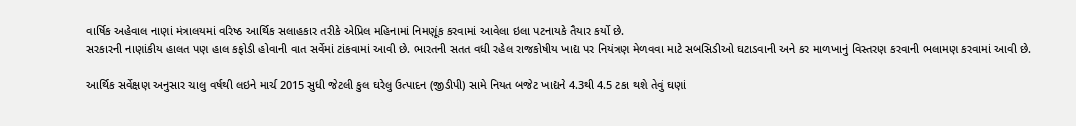વાર્ષિક અહેવાલ નાણાં મંત્રાલયમાં વરિષ્ઠ આર્થિક સલાહકાર તરીકે એપ્રિલ મહિનામાં નિમણૂંક કરવામાં આવેલા ઇલા પટનાયકે તૈયાર કર્યો છે.
સરકારની નાણાંકીય હાલત પણ હાલ કફોડી હોવાની વાત સર્વેમાં ટાંકવામાં આવી છે. ભારતની સતત વધી રહેલ રાજકોષીય ખાદ્ય પર નિયંત્રણ મેળવવા માટે સબસિડીઓ ઘટાડવાની અને કર માળખાનું વિસ્તરણ કરવાની ભલામણ કરવામાં આવી છે.

આર્થિક સર્વેક્ષણ અનુસાર ચાલુ વર્ષથી લઇને માર્ચ 2015 સુધી જેટલી કુલ ઘરેલુ ઉત્પાદન (જીડીપી) સામે નિયત બજેટ ખાદ્યને 4.3થી 4.5 ટકા થશે તેવું ઘણાં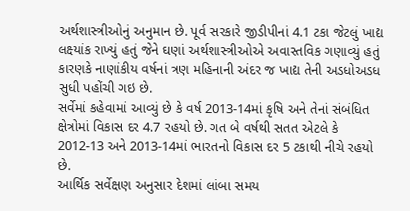અર્થશાસ્ત્રીઓનું અનુમાન છે. પૂર્વ સરકારે જીડીપીનાં 4.1 ટકા જેટલું ખાદ્ય લક્ષ્યાંક રાખ્યું હતું જેને ઘણાં અર્થશાસ્ત્રીઓએ અવાસ્તવિક ગણાવ્યું હતું કારણકે નાણાંકીય વર્ષનાં ત્રણ મહિનાની અંદર જ ખાદ્ય તેની અડધોઅડધ સુધી પહોંચી ગઇ છે.
સર્વેમાં કહેવામાં આવ્યું છે કે વર્ષ 2013-14માં કૃષિ અને તેનાં સંબંધિત ક્ષેત્રોમાં વિકાસ દર 4.7 રહયો છે. ગત બે વર્ષથી સતત એટલે કે 2012-13 અને 2013-14માં ભારતનો વિકાસ દર 5 ટકાથી નીચે રહયો છે.
આર્થિક સર્વેક્ષણ અનુસાર દેશમાં લાંબા સમય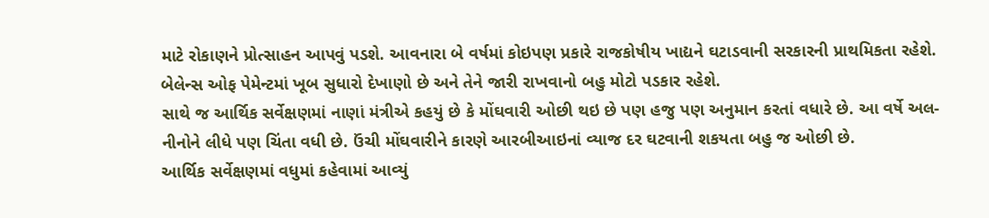માટે રોકાણને પ્રોત્સાહન આપવું પડશે. આવનારા બે વર્ષમાં કોઇપણ પ્રકારે રાજકોષીય ખાદ્યને ઘટાડવાની સરકારની પ્રાથમિકતા રહેશે. બેલેન્સ ઓફ પેમેન્ટમાં ખૂબ સુધારો દેખાણો છે અને તેને જારી રાખવાનો બહુ મોટો પડકાર રહેશે.
સાથે જ આર્થિક સર્વેક્ષણમાં નાણાં મંત્રીએ કહયું છે કે મોંઘવારી ઓછી થઇ છે પણ હજુ પણ અનુમાન કરતાં વધારે છે. આ વર્ષે અલ-નીનોને લીધે પણ ચિંતા વધી છે. ઉંચી મોંઘવારીને કારણે આરબીઆઇનાં વ્યાજ દર ઘટવાની શકયતા બહુ જ ઓછી છે.
આર્થિક સર્વેક્ષણમાં વધુમાં કહેવામાં આવ્યું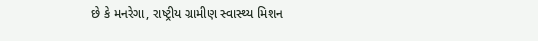છે કે મનરેગા, રાષ્ટ્રીય ગ્રામીણ સ્વાસ્થ્ય મિશન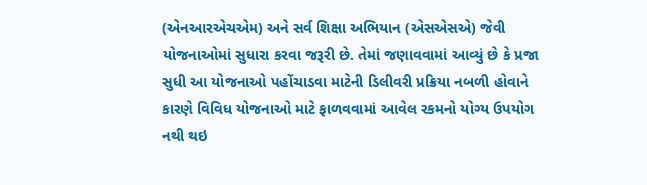(એનઆરએચએમ) અને સર્વ શિક્ષા અભિયાન (એસએસએ) જેવી યોજનાઓમાં સુધારા કરવા જરૂરી છે. તેમાં જણાવવામાં આવ્યું છે કે પ્રજા સુધી આ યોજનાઓ પહોંચાડવા માટેની ડિલીવરી પ્રક્રિયા નબળી હોવાને કારણે વિવિધ યોજનાઓ માટે ફાળવવામાં આવેલ રકમનો યોગ્ય ઉપયોગ નથી થઇ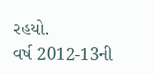રહયો.
વર્ષ 2012-13ની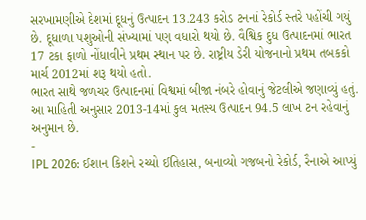સરખામણીએ દેશમાં દૂધનું ઉત્પાદન 13.243 કરોડ ટનનાં રેકોર્ડ સ્તરે પહોંચી ગયું છે. દૂધાળા પશુઓની સંખ્યામાં પણ વધારો થયો છે. વૈશ્વિક દુધ ઉત્પાદનમાં ભારત 17 ટકા ફાળો નોંધાવીને પ્રથમ સ્થાન પર છે. રાષ્ટ્રીય ડેરી યોજનાનો પ્રથમ તબકકો માર્ચ 2012માં શરૂ થયો હતો.
ભારત સાથે જળચર ઉત્પાદનમાં વિશ્વમાં બીજા નંબરે હોવાનું જેટલીએ જણાવ્યું હતું. આ માહિતી અનુસાર 2013-14માં કુલ મતસ્ય ઉત્પાદન 94.5 લાખ ટન રહેવાનું અનુમાન છે.
-
IPL 2026: ઈશાન કિશને રચ્યો ઈતિહાસ, બનાવ્યો ગજબનો રેકોર્ડ, રૈનાએ આપ્યું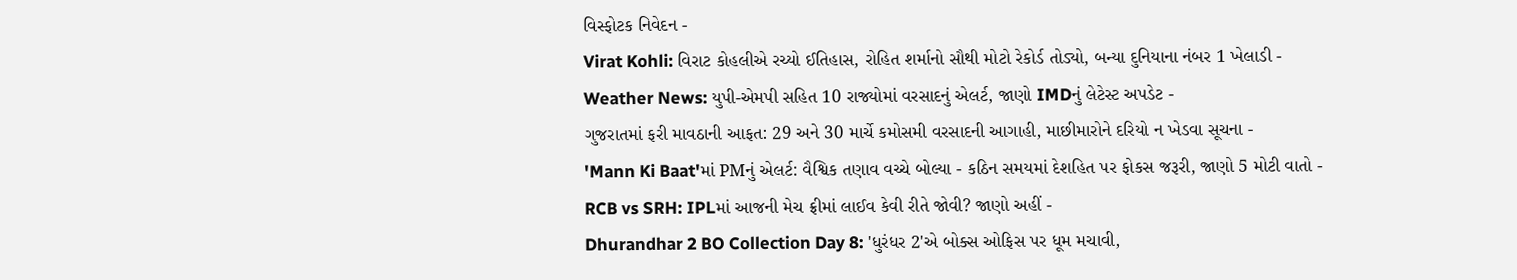વિસ્ફોટક નિવેદન -
Virat Kohli: વિરાટ કોહલીએ રચ્યો ઈતિહાસ, રોહિત શર્માનો સૌથી મોટો રેકોર્ડ તોડ્યો, બન્યા દુનિયાના નંબર 1 ખેલાડી -
Weather News: યુપી-એમપી સહિત 10 રાજ્યોમાં વરસાદનું એલર્ટ, જાણો IMDનું લેટેસ્ટ અપડેટ -
ગુજરાતમાં ફરી માવઠાની આફત: 29 અને 30 માર્ચે કમોસમી વરસાદની આગાહી, માછીમારોને દરિયો ન ખેડવા સૂચના -
'Mann Ki Baat'માં PMનું એલર્ટ: વૈશ્વિક તણાવ વચ્ચે બોલ્યા - કઠિન સમયમાં દેશહિત પર ફોકસ જરૂરી, જાણો 5 મોટી વાતો -
RCB vs SRH: IPLમાં આજની મેચ ફ્રીમાં લાઈવ કેવી રીતે જોવી? જાણો અહીં -
Dhurandhar 2 BO Collection Day 8: 'ધુરંધર 2'એ બોક્સ ઓફિસ પર ધૂમ મચાવી,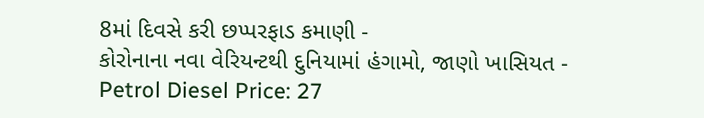8માં દિવસે કરી છપ્પરફાડ કમાણી -
કોરોનાના નવા વેરિયન્ટથી દુનિયામાં હંગામો, જાણો ખાસિયત -
Petrol Diesel Price: 27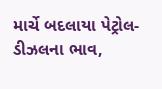માર્ચે બદલાયા પેટ્રોલ-ડીઝલના ભાવ,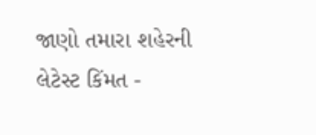જાણો તમારા શહેરની લેટેસ્ટ કિંમત -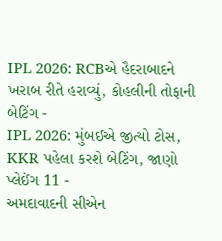IPL 2026: RCBએ હૈદરાબાદને ખરાબ રીતે હરાવ્યું, કોહલીની તોફાની બેટિંગ -
IPL 2026: મુંબઈએ જીત્યો ટોસ, KKR પહેલા કરશે બેટિંગ, જાણો પ્લેઈંગ 11 -
અમદાવાદની સીએન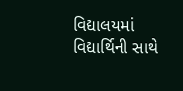વિદ્યાલયમાં વિદ્યાર્થિની સાથે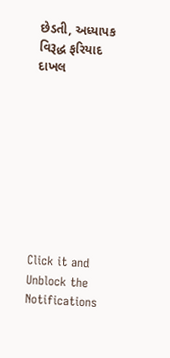છેડતી, અધ્યાપક વિરૂદ્ધ ફરિયાદ દાખલ









Click it and Unblock the Notifications